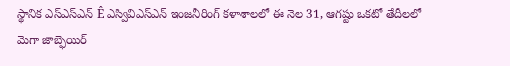స్థానిక ఎస్ఎస్ఎన్ Ê ఎస్వివిఎస్ఎన్ ఇంజనీరింగ్ కళాశాలలో ఈ నెల 31, ఆగష్టు ఒకటో తేదీలలో మెగా జాబ్ఫెయిర్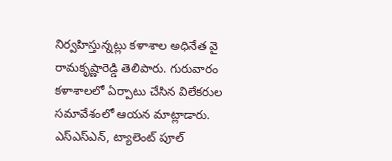నిర్వహిస్తున్నట్లు కళాశాల అధినేత వై రామకృష్ణారెడ్డి తెలిపారు. గురువారం కళాశాలలో ఏర్పాటు చేసిన విలేకరుల సమావేశంలో ఆయన మాట్లాడారు. ఎస్ఎస్ఎన్, ట్యాలెంట్ పూల్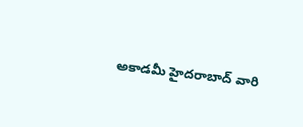అకాడమీ హైదరాబాద్ వారి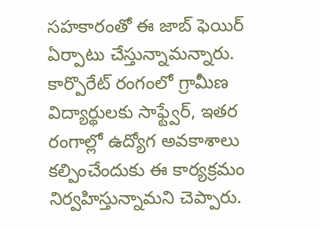సహకారంతో ఈ జాబ్ ఫెయిర్ ఏర్పాటు చేస్తున్నామన్నారు. కార్పొరేట్ రంగంలో గ్రామీణ విద్యార్థులకు సాఫ్ట్వేర్, ఇతర రంగాల్లో ఉద్యోగ అవకాశాలు కల్పించేందుకు ఈ కార్యక్రమం నిర్వహిస్తున్నామని చెప్పారు.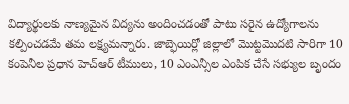విద్యార్థులకు నాణ్యమైన విద్యను అందించడంతో పాటు సరైన ఉద్యోగాలను కల్పించడమే తమ లక్ష్యమన్నారు. జాబ్ఫెయిర్లో జిల్లాలో మొట్టమొదటి సారిగా 10 కంపెనీల ప్రధాన హెచ్ఆర్ టీములు, 10 ఎంఎన్సీల ఎంపిక చేసే సభ్యుల బృందం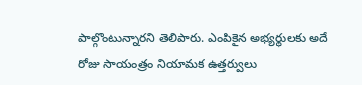పాల్గొంటున్నారని తెలిపారు. ఎంపికైన అభ్యర్థులకు అదే రోజు సాయంత్రం నియామక ఉత్తర్వులు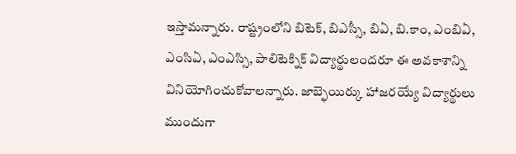ఇస్తామన్నారు. రాష్ట్రంలోని బిటెక్, బిఎస్సీ, బిఏ, బి.కాం, ఎంబిఏ, ఎంసిఏ, ఎంఎస్సి, పాలిటెక్నిక్ విద్యార్థులందరూ ఈ అవకాశాన్ని వినియోగించుకోవాలన్నారు. జాబ్ఫెయిర్కు హాజరయ్యే విద్యార్థులు ముందుగా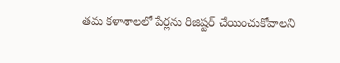తమ కళాశాలలో పేర్లను రిజిష్టర్ చేయించుకోవాలని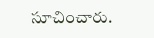సూచించారు.